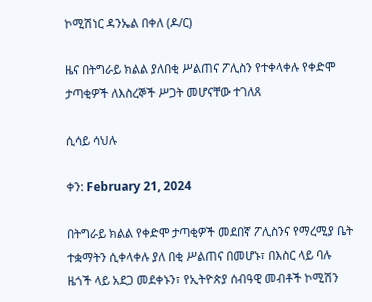ኮሚሽነር ዳንኤል በቀለ (ዶ/ር)

ዜና በትግራይ ክልል ያለበቂ ሥልጠና ፖሊስን የተቀላቀሉ የቀድሞ ታጣቂዎች ለእስረኞች ሥጋት መሆናቸው ተገለጸ

ሲሳይ ሳህሉ

ቀን: February 21, 2024

በትግራይ ክልል የቀድሞ ታጣቂዎች መደበኛ ፖሊስንና የማረሚያ ቤት ተቋማትን ሲቀላቀሉ ያለ በቂ ሥልጠና በመሆኑ፣ በእስር ላይ ባሉ ዜጎች ላይ አደጋ መደቀኑን፣ የኢትዮጵያ ሰብዓዊ መብቶች ኮሚሽን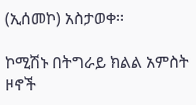(ኢሰመኮ) አስታወቀ፡፡

ኮሚሽኑ በትግራይ ክልል አምስት ዞኖች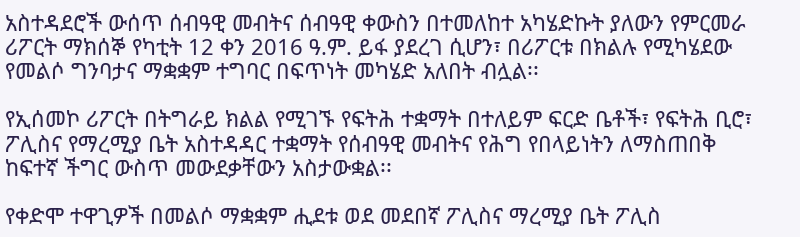አስተዳደሮች ውሰጥ ሰብዓዊ መብትና ሰብዓዊ ቀውስን በተመለከተ አካሄድኩት ያለውን የምርመራ ሪፖርት ማክሰኞ የካቲት 12 ቀን 2016 ዓ.ም. ይፋ ያደረገ ሲሆን፣ በሪፖርቱ በክልሉ የሚካሄደው የመልሶ ግንባታና ማቋቋም ተግባር በፍጥነት መካሄድ አለበት ብሏል፡፡

የኢሰመኮ ሪፖርት በትግራይ ክልል የሚገኙ የፍትሕ ተቋማት በተለይም ፍርድ ቤቶች፣ የፍትሕ ቢሮ፣ ፖሊስና የማረሚያ ቤት አስተዳዳር ተቋማት የሰብዓዊ መብትና የሕግ የበላይነትን ለማስጠበቅ ከፍተኛ ችግር ውስጥ መውደቃቸውን አስታውቋል፡፡

የቀድሞ ተዋጊዎች በመልሶ ማቋቋም ሒደቱ ወደ መደበኛ ፖሊስና ማረሚያ ቤት ፖሊስ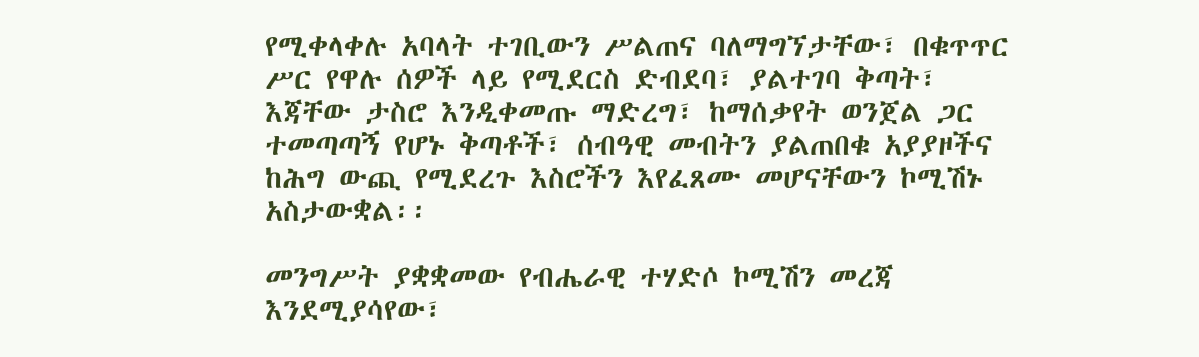የሚቀላቀሉ አባላት ተገቢውን ሥልጠና ባለማግኘታቸው፣ በቁጥጥር ሥር የዋሉ ሰዎች ላይ የሚደርስ ድብደባ፣ ያልተገባ ቅጣት፣ እጃቸው ታስሮ እንዲቀመጡ ማድረግ፣ ከማሰቃየት ወንጀል ጋር ተመጣጣኝ የሆኑ ቅጣቶች፣ ሰብዓዊ መብትን ያልጠበቁ አያያዞችና ከሕግ ውጪ የሚደረጉ እስሮችን እየፈጸሙ መሆናቸውን ኮሚሽኑ አስታውቋል፡፡

መንግሥት ያቋቋመው የብሔራዊ ተሃድሶ ኮሚሽን መረጃ እንደሚያሳየው፣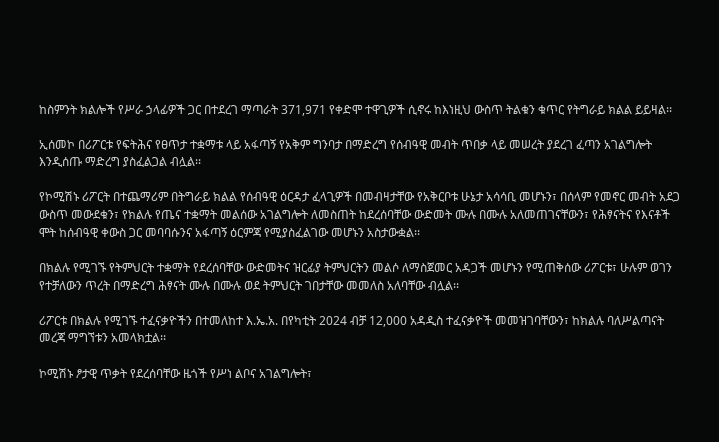ከስምንት ክልሎች የሥራ ኃላፊዎች ጋር በተደረገ ማጣራት 371,971 የቀድሞ ተዋጊዎች ሲኖሩ ከእነዚህ ውስጥ ትልቁን ቁጥር የትግራይ ክልል ይይዛል፡፡

ኢሰመኮ በሪፖርቱ የፍትሕና የፀጥታ ተቋማቱ ላይ አፋጣኝ የአቅም ግንባታ በማድረግ የሰብዓዊ መብት ጥበቃ ላይ መሠረት ያደረገ ፈጣን አገልግሎት እንዲሰጡ ማድረግ ያስፈልጋል ብሏል፡፡

የኮሚሽኑ ሪፖርት በተጨማሪም በትግራይ ክልል የሰብዓዊ ዕርዳታ ፈላጊዎች በመብዛታቸው የአቅርቦቱ ሁኔታ አሳሳቢ መሆኑን፣ በሰላም የመኖር መብት አደጋ ውስጥ መውደቁን፣ የክልሉ የጤና ተቋማት መልሰው አገልግሎት ለመስጠት ከደረሰባቸው ውድመት ሙሉ በሙሉ አለመጠገናቸውን፣ የሕፃናትና የእናቶች ሞት ከሰብዓዊ ቀውስ ጋር መባባሱንና አፋጣኝ ዕርምጃ የሚያስፈልገው መሆኑን አስታውቋል፡፡

በክልሉ የሚገኙ የትምህርት ተቋማት የደረሰባቸው ውድመትና ዝርፊያ ትምህርትን መልሶ ለማስጀመር አዳጋች መሆኑን የሚጠቅሰው ሪፖርቱ፣ ሁሉም ወገን የተቻለውን ጥረት በማድረግ ሕፃናት ሙሉ በሙሉ ወደ ትምህርት ገበታቸው መመለስ አለባቸው ብሏል፡፡

ሪፖርቱ በክልሉ የሚገኙ ተፈናቃዮችን በተመለከተ እ.ኤ.አ. በየካቲት 2024 ብቻ 12,000 አዳዲስ ተፈናቃዮች መመዝገባቸውን፣ ከክልሉ ባለሥልጣናት መረጃ ማግኘቱን አመላክቷል፡፡

ኮሚሽኑ ፆታዊ ጥቃት የደረሰባቸው ዜጎች የሥነ ልቦና አገልግሎት፣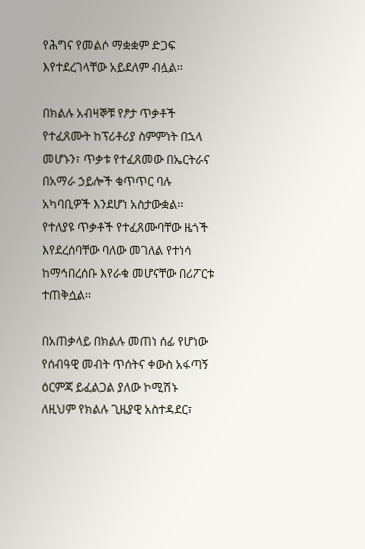የሕግና የመልሶ ማቋቋም ድጋፍ እየተደረገላቸው አይደለም ብሏል፡፡

በክልሉ አብዛኞቹ የፆታ ጥቃቶች የተፈጸሙት ከፕሪቶሪያ ስምምነት በኋላ መሆኑን፣ ጥቃቱ የተፈጸመው በኤርትራና በአማራ ኃይሎች ቁጥጥር ባሉ አካባቢዎች እንደሆነ አስታውቋል፡፡ የተለያዩ ጥቃቶች የተፈጸሙባቸው ዜጎች እየደረሰባቸው ባለው መገለል የተነሳ ከማኅበረሰቡ እየራቁ መሆናቸው በሪፖርቱ ተጠቅሷል፡፡

በአጠቃላይ በክልሉ መጠነ ሰፊ የሆነው የሰብዓዊ መብት ጥሰትና ቀውስ አፋጣኝ ዕርምጃ ይፈልጋል ያለው ኮሚሽኑ ለዚህም የክልሉ ጊዜያዊ አስተዳደር፣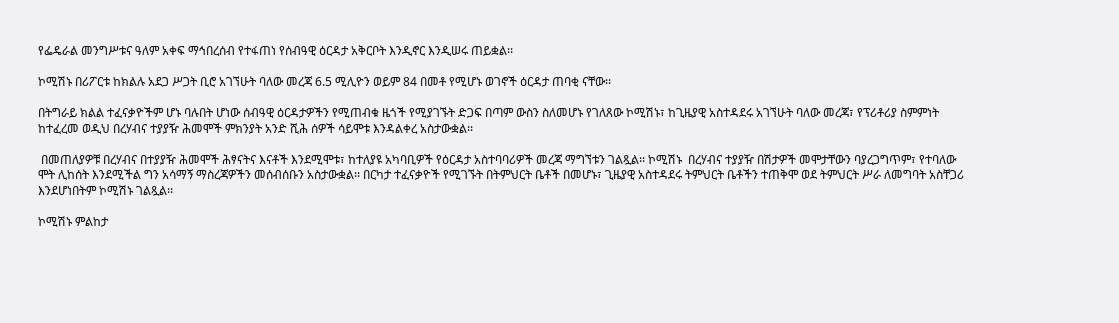የፌዴራል መንግሥቱና ዓለም አቀፍ ማኅበረሰብ የተፋጠነ የሰብዓዊ ዕርዳታ አቅርቦት እንዲኖር እንዲሠሩ ጠይቋል፡፡

ኮሚሽኑ በሪፖርቱ ከክልሉ አደጋ ሥጋት ቢሮ አገኘሁት ባለው መረጃ 6.5 ሚሊዮን ወይም 84 በመቶ የሚሆኑ ወገኖች ዕርዳታ ጠባቂ ናቸው፡፡

በትግራይ ክልል ተፈናቃዮችም ሆኑ ባሉበት ሆነው ሰብዓዊ ዕርዳታዎችን የሚጠብቁ ዜጎች የሚያገኙት ድጋፍ በጣም ውስን ስለመሆኑ የገለጸው ኮሚሽኑ፣ ከጊዜያዊ አስተዳደሩ አገኘሁት ባለው መረጃ፣ የፕሪቶሪያ ስምምነት ከተፈረመ ወዲህ በረሃብና ተያያዥ ሕመሞች ምክንያት አንድ ሺሕ ሰዎች ሳይሞቱ እንዳልቀረ አስታውቋል፡፡

 በመጠለያዎቹ በረሃብና በተያያዥ ሕመሞች ሕፃናትና እናቶች እንደሚሞቱ፣ ከተለያዩ አካባቢዎች የዕርዳታ አስተባባሪዎች መረጃ ማግኘቱን ገልጿል፡፡ ኮሚሽኑ  በረሃብና ተያያዥ በሽታዎች መሞታቸውን ባያረጋግጥም፣ የተባለው ሞት ሊከሰት እንደሚችል ግን አሳማኝ ማስረጃዎችን መሰብሰቡን አስታውቋል፡፡ በርካታ ተፈናቃዮች የሚገኙት በትምህርት ቤቶች በመሆኑ፣ ጊዜያዊ አስተዳደሩ ትምህርት ቤቶችን ተጠቅሞ ወደ ትምህርት ሥራ ለመግባት አስቸጋሪ እንደሆነበትም ኮሚሽኑ ገልጿል፡፡

ኮሚሽኑ ምልከታ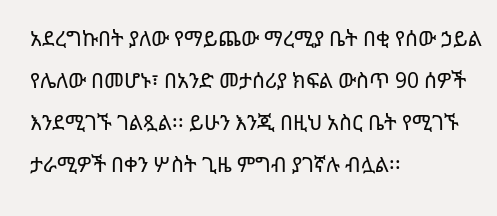አደረግኩበት ያለው የማይጨው ማረሚያ ቤት በቂ የሰው ኃይል የሌለው በመሆኑ፣ በአንድ መታሰሪያ ክፍል ውስጥ 90 ሰዎች እንደሚገኙ ገልጿል፡፡ ይሁን እንጂ በዚህ አስር ቤት የሚገኙ ታራሚዎች በቀን ሦስት ጊዜ ምግብ ያገኛሉ ብሏል፡፡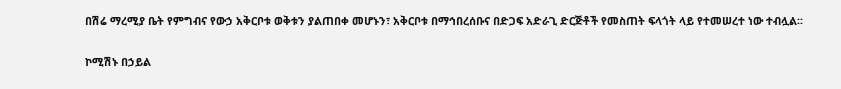በሽሬ ማረሚያ ቤት የምግብና የውኃ አቅርቦቱ ወቅቱን ያልጠበቀ መሆኑን፣ አቅርቦቱ በማኅበረሰቡና በድጋፍ አድራጊ ድርጅቶች የመስጠት ፍላጎት ላይ የተመሠረተ ነው ተብሏል፡፡

ኮሚሽኑ በኃይል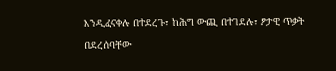እንዲፈናቀሉ በተደረጉ፣ ከሕግ ውጪ በተገደሉ፣ ፆታዊ ጥቃት በደረሰባቸው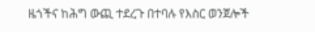ዜጎችና ከሕግ ውጪ ተደረጉ በተባሉ የእስር ወንጀሎች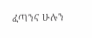ፈጣንና ሁሉን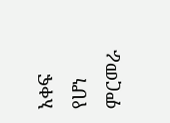አቀፍ የሆነ ምርመራ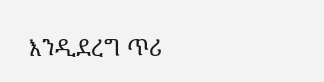እንዲደረግ ጥሪ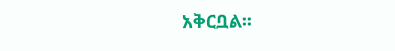አቅርቧል፡፡